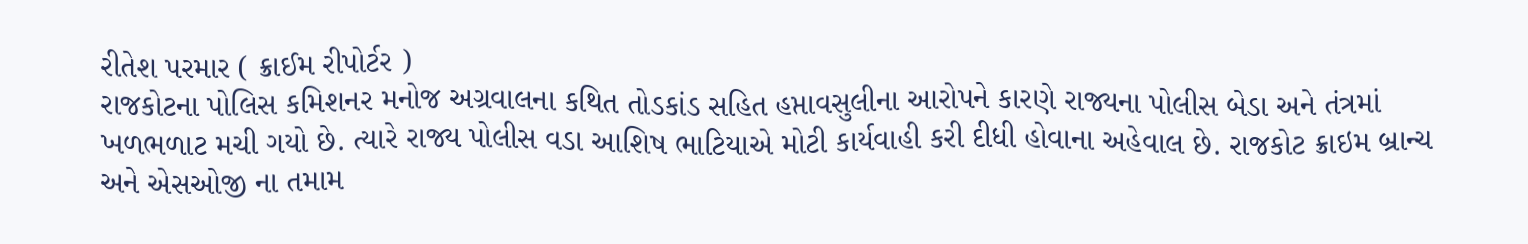રીતેશ પરમાર ( ક્રાઈમ રીપોર્ટર )
રાજકોટના પોલિસ કમિશનર મનોજ અગ્રવાલના કથિત તોડકાંડ સહિત હપ્તાવસુલીના આરોપને કારણે રાજ્યના પોલીસ બેડા અને તંત્રમાં ખળભળાટ મચી ગયો છે. ત્યારે રાજ્ય પોલીસ વડા આશિષ ભાટિયાએ મોટી કાર્યવાહી કરી દીધી હોવાના અહેવાલ છે. રાજકોટ ક્રાઇમ બ્રાન્ચ અને એસઓજી ના તમામ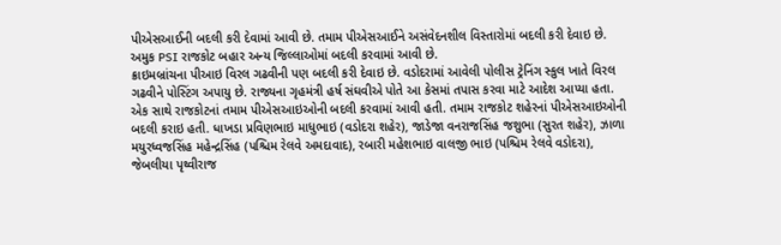પીએસઆઈની બદલી કરી દેવામાં આવી છે. તમામ પીએસઆઈને અસંવેદનશીલ વિસ્તારોમાં બદલી કરી દેવાઇ છે.
અમુક PSI રાજકોટ બહાર અન્ય જિલ્લાઓમાં બદલી કરવામાં આવી છે.
ક્રાઇમબ્રાંચના પીઆઇ વિરલ ગઢવીની પણ બદલી કરી દેવાઇ છે. વડોદરામાં આવેલી પોલીસ ટ્રેનિંગ સ્કુલ ખાતે વિરલ ગઢવીને પોસ્ટિંગ અપાયુ છે. રાજ્યના ગૃહમંત્રી હર્ષ સંઘવીએ પોતે આ કેસમાં તપાસ કરવા માટે આદેશ આપ્યા હતા. એક સાથે રાજકોટનાં તમામ પીએસઆઇઓની બદલી કરવામાં આવી હતી. તમામ રાજકોટ શહેરનાં પીએસઆઇઓની બદલી કરાઇ હતી. ધાખડા પ્રવિણભાઇ માધુભાઇ (વડોદરા શહેર), જાડેજા વનરાજસિંહ જશુભા (સુરત શહેર), ઝાળા મયુરધ્વજસિંહ મહેન્દ્રસિંહ (પશ્ચિમ રેલવે અમદાવાદ), રબારી મહેશભાઇ વાલજી ભાઇ (પશ્ચિમ રેલવે વડોદરા), જેબલીયા પૃથ્વીરાજ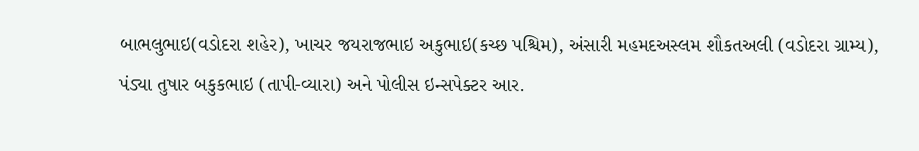બાભલુભાઇ(વડોદરા શહેર), ખાચર જયરાજભાઇ અકુભાઇ(કચ્છ પશ્ચિમ), અંસારી મહમદઅસ્લમ શૌકતઅલી (વડોદરા ગ્રામ્ય), પંડ્યા તુષાર બકુકભાઇ (તાપી-વ્યારા) અને પોલીસ ઇન્સપેક્ટર આર.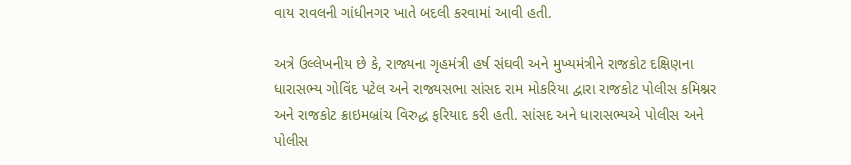વાય રાવલની ગાંધીનગર ખાતે બદલી કરવામાં આવી હતી.

અત્રે ઉલ્લેખનીય છે કે, રાજ્યના ગૃહમંત્રી હર્ષ સંઘવી અને મુખ્યમંત્રીને રાજકોટ દક્ષિણના ધારાસભ્ય ગોવિંદ પટેલ અને રાજ્યસભા સાંસદ રામ મોકરિયા દ્વારા રાજકોટ પોલીસ કમિશ્નર અને રાજકોટ ક્રાઇમબ્રાંચ વિરુદ્ધ ફરિયાદ કરી હતી. સાંસદ અને ધારાસભ્યએ પોલીસ અને પોલીસ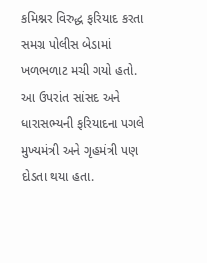કમિશ્નર વિરુદ્ધ ફરિયાદ કરતા સમગ્ર પોલીસ બેડામાં ખળભળાટ મચી ગયો હતો. આ ઉપરાંત સાંસદ અને ધારાસભ્યની ફરિયાદના પગલે મુખ્યમંત્રી અને ગૃહમંત્રી પણ દોડતા થયા હતા.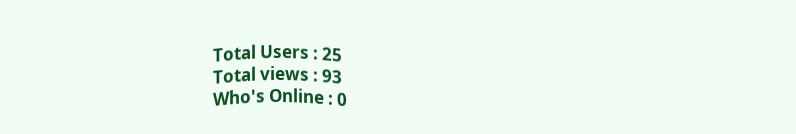Total Users : 25
Total views : 93
Who's Online : 0